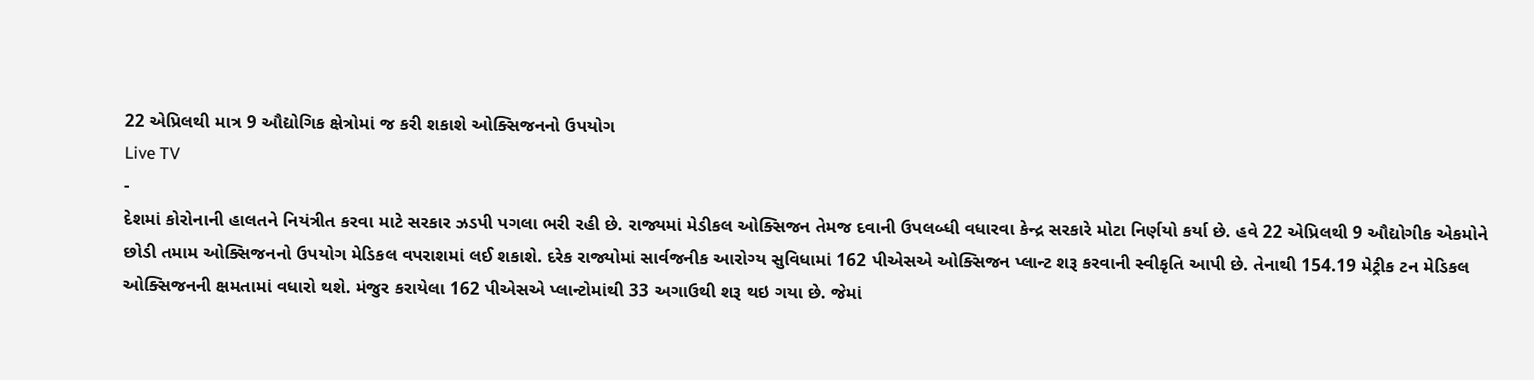22 એપ્રિલથી માત્ર 9 ઔદ્યોગિક ક્ષેત્રોમાં જ કરી શકાશે ઓક્સિજનનો ઉપયોગ
Live TV
-
દેશમાં કોરોનાની હાલતને નિયંત્રીત કરવા માટે સરકાર ઝડપી પગલા ભરી રહી છે. રાજ્યમાં મેડીકલ ઓક્સિજન તેમજ દવાની ઉપલબ્ધી વધારવા કેન્દ્ર સરકારે મોટા નિર્ણયો કર્યા છે. હવે 22 એપ્રિલથી 9 ઔદ્યોગીક એકમોને છોડી તમામ ઓક્સિજનનો ઉપયોગ મેડિકલ વપરાશમાં લઈ શકાશે. દરેક રાજ્યોમાં સાર્વજનીક આરોગ્ય સુવિધામાં 162 પીએસએ ઓક્સિજન પ્લાન્ટ શરૂ કરવાની સ્વીકૃતિ આપી છે. તેનાથી 154.19 મેટ્રીક ટન મેડિકલ ઓક્સિજનની ક્ષમતામાં વધારો થશે. મંજુર કરાયેલા 162 પીએસએ પ્લાન્ટોમાંથી 33 અગાઉથી શરૂ થઇ ગયા છે. જેમાં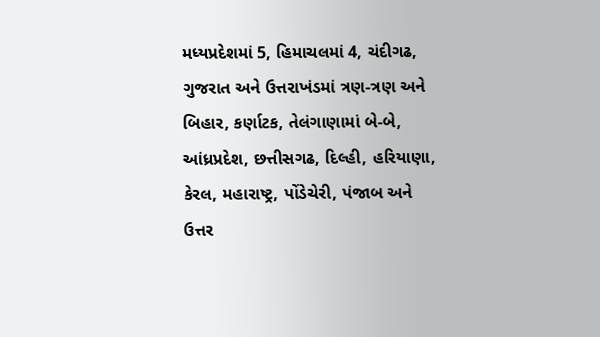મધ્યપ્રદેશમાં 5, હિમાચલમાં 4, ચંદીગઢ, ગુજરાત અને ઉત્તરાખંડમાં ત્રણ-ત્રણ અને બિહાર, કર્ણાટક, તેલંગાણામાં બે-બે, આંધ્રપ્રદેશ, છત્તીસગઢ, દિલ્હી, હરિયાણા, કેરલ, મહારાષ્ટ્ર, પોંડેચેરી, પંજાબ અને ઉત્તર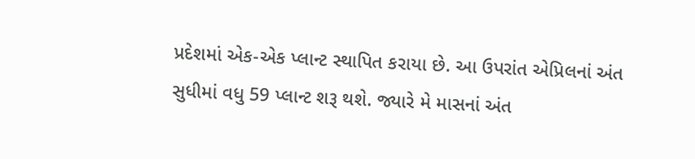પ્રદેશમાં એક-એક પ્લાન્ટ સ્થાપિત કરાયા છે. આ ઉપરાંત એપ્રિલનાં અંત સુધીમાં વધુ 59 પ્લાન્ટ શરૂ થશે. જ્યારે મે માસનાં અંત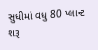સુધીમાં વધુ 80 પ્લાન્ટ શરૂ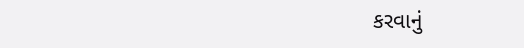કરવાનું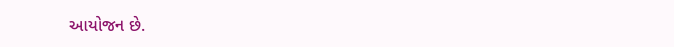આયોજન છે.